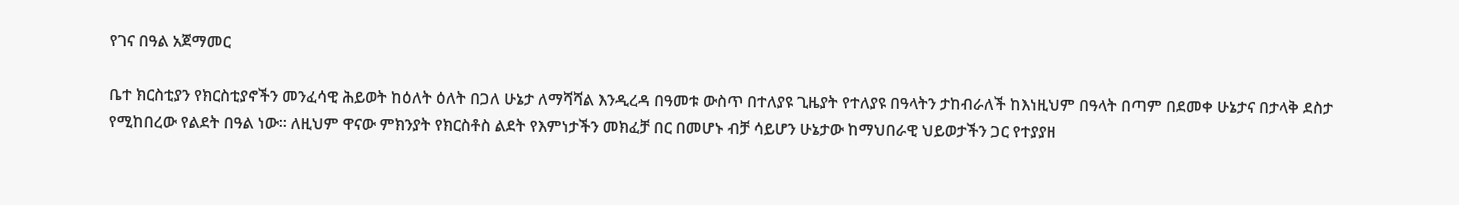የገና በዓል አጀማመር

ቤተ ክርስቲያን የክርስቲያኖችን መንፈሳዊ ሕይወት ከዕለት ዕለት በጋለ ሁኔታ ለማሻሻል እንዲረዳ በዓመቱ ውስጥ በተለያዩ ጊዜያት የተለያዩ በዓላትን ታከብራለች ከእነዚህም በዓላት በጣም በደመቀ ሁኔታና በታላቅ ደስታ የሚከበረው የልደት በዓል ነው፡፡ ለዚህም ዋናው ምክንያት የክርስቶስ ልደት የእምነታችን መክፈቻ በር በመሆኑ ብቻ ሳይሆን ሁኔታው ከማህበራዊ ህይወታችን ጋር የተያያዘ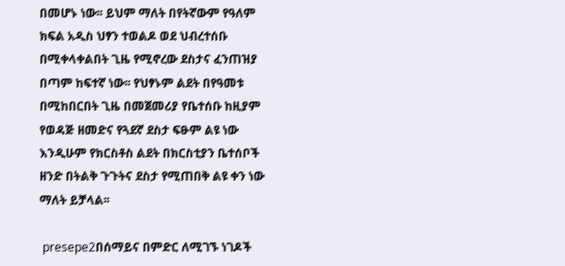በመሆኑ ነው፡፡ ይህም ማለት በየትኛውም የዓለም ክፍል አዲስ ህፃን ተወልዶ ወደ ህብረተሰቡ በሚቀላቀልበት ጊዜ የሚኖረው ደስታና ፈንጠዝያ በጣም ከፍተኛ ነው፡፡ የህፃኑም ልደት በየዓመቱ በሚከበርበት ጊዜ በመጀመሪያ የቤተሰቡ ከዚያም የወዳጅ ዘመድና የጓደኛ ደስታ ፍፁም ልዩ ነው እንዲሁም የክርስቶስ ልደት በክርስቲያን ቤተሰቦች ዘንድ በትልቅ ጉጉትና ደስታ የሚጠበቅ ልዩ ቀን ነው ማለት ይቻላል፡፡

 presepe2በሰማይና በምድር ለሚገኙ ነገዶች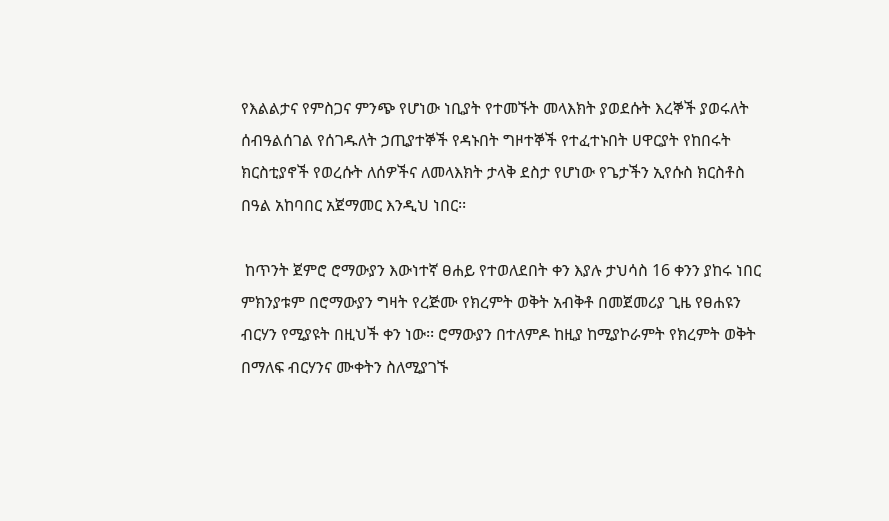የእልልታና የምስጋና ምንጭ የሆነው ነቢያት የተመኙት መላእክት ያወደሱት እረኞች ያወሩለት ሰብዓልሰገል የሰገዱለት ኃጢያተኞች የዳኑበት ግዞተኞች የተፈተኑበት ሀዋርያት የከበሩት ክርስቲያኖች የወረሱት ለሰዎችና ለመላእክት ታላቅ ደስታ የሆነው የጌታችን ኢየሱስ ክርስቶስ በዓል አከባበር አጀማመር እንዲህ ነበር፡፡

 ከጥንት ጀምሮ ሮማውያን እውነተኛ ፀሐይ የተወለደበት ቀን እያሉ ታህሳስ 16 ቀንን ያከሩ ነበር ምክንያቱም በሮማውያን ግዛት የረጅሙ የክረምት ወቅት አብቅቶ በመጀመሪያ ጊዜ የፀሐዩን ብርሃን የሚያዩት በዚህች ቀን ነው፡፡ ሮማውያን በተለምዶ ከዚያ ከሚያኮራምት የክረምት ወቅት በማለፍ ብርሃንና ሙቀትን ስለሚያገኙ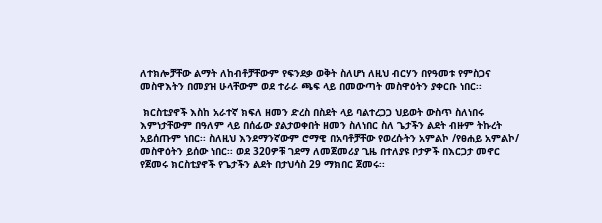ለተክሎቻቸው ልማት ለከብቶቻቸውም የፍንደቃ ወቅት ስለሆነ ለዚህ ብርሃን በየዓመቱ የምስጋና መስዋእትን በመያዝ ሁላቸውም ወደ ተራራ ጫፍ ላይ በመውጣት መስዋዕትን ያቀርቡ ነበር፡፡

 ክርስቲያኖች እስከ አራተኛ ክፍለ ዘመን ድረስ በስደት ላይ ባልተረጋጋ ህይወት ውስጥ ስለነበሩ እምነታቸውም በዓለም ላይ በሰፊው ያልታወቀበት ዘመን ስለነበር ስለ ጌታችን ልደት ብዙም ትኩረት አይሰጡም ነበር፡፡ ስለዚህ እንደማንኛውም ሮማዊ በአባቶቻቸው የወረሱትን አምልኮ /የፀሐይ አምልኮ/ መስዋዕትን ይሰው ነበር፡፡ ወደ 320ዎቹ ገደማ ለመጀመሪያ ጊዜ በተለያዩ ቦታዎች በእርጋታ መኖር የጀመሩ ክርስቲያኖች የጌታችን ልደት በታህሳስ 29 ማክበር ጀመሩ፡፡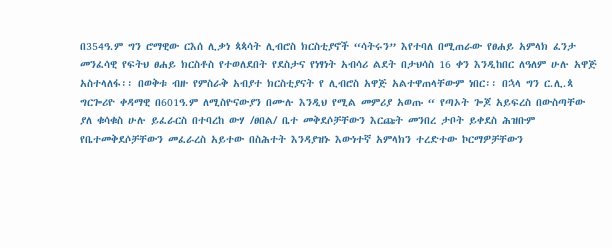በ354ዓ.ም ግን ሮማዊው ርእሰ ሊቃነ ጳጳሳት ሊብሮስ ክርስቲያኖች “ሳትሩን” እየተባለ በሚጠራው የፀሐይ አምላክ ፈንታ መንፈሳዊ የፍትህ ፀሐይ ክርስቶስ የተወለደበት የደስታና የነፃነት አብሳሪ ልደት በታህሳስ 16 ቀን እንዲከበር ለዓለም ሁሉ አዋጅ አስተላለፋ፡፡ በወቅቱ ብዙ የምስራቅ አብያተ ክርስቲያናት የ ሊብሮስ አዋጅ አልተዋጠላቸውም ነበር፡፡ በኋላ ግን ር.ሊ.ጳ ግርጐሪዮ ቀዳማዊ በ601ዓ.ም ለሚስዮናውያን በሙሉ እንዲህ የሚል መምሪያ አወጡ “ የጣኦት ጐጆ አይፍረስ በውስጣቸው ያለ ቁሳቁስ ሁሉ ይፈራርስ በተባረከ ውሃ /ፀበል/ ቤተ መቅደሶቻቸውን እርጩት መንበረ ታቦት ይቀደስ ሕዝቡም የቤተመቅደሶቻቸውን መፈራረስ አይተው በስሕተት እንዳያዝኑ እውነተኛ አምላክን ተረድተው ኮርማዎቻቸውን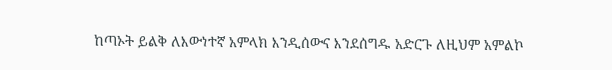ከጣኦት ይልቅ ለእውነተኛ አምላክ እንዲሰውና እንደሰግዱ አድርጉ ለዚህም አምልኮ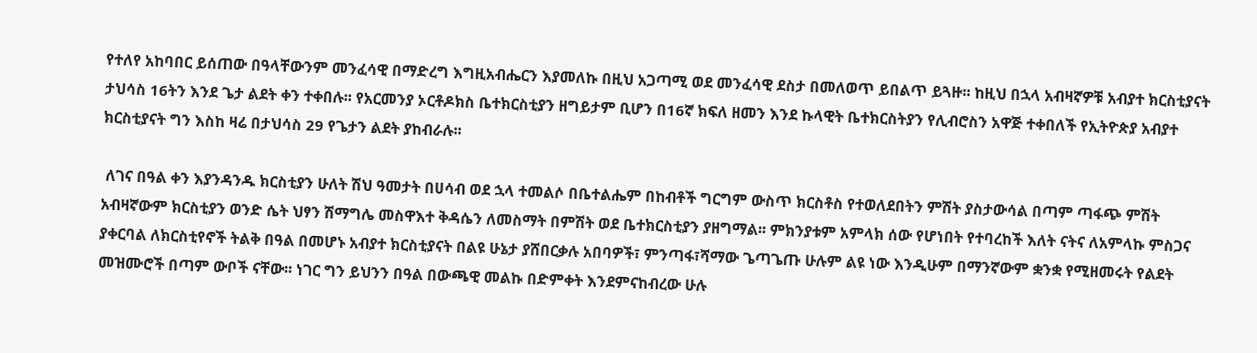የተለየ አከባበር ይሰጠው በዓላቸውንም መንፈሳዊ በማድረግ እግዚአብሔርን እያመለኩ በዚህ አጋጣሚ ወደ መንፈሳዊ ደስታ በመለወጥ ይበልጥ ይጓዙ፡፡ ከዚህ በኋላ አብዛኛዎቹ አብያተ ክርስቲያናት ታህሳስ 16ትን እንደ ጌታ ልደት ቀን ተቀበሉ፡፡ የአርመንያ ኦርቶዶክስ ቤተክርስቲያን ዘግይታም ቢሆን በ16ኛ ክፍለ ዘመን እንደ ኩላዊት ቤተክርስትያን የሊብሮስን አዋጅ ተቀበለች የኢትዮጵያ አብያተ ክርስቲያናት ግን እስከ ዛሬ በታህሳስ 29 የጌታን ልደት ያከብራሉ፡፡

 ለገና በዓል ቀን እያንዳንዱ ክርስቲያን ሁለት ሽህ ዓመታት በሀሳብ ወደ ኋላ ተመልሶ በቤተልሔም በከብቶች ግርግም ውስጥ ክርስቶስ የተወለደበትን ምሽት ያስታውሳል በጣም ጣፋጭ ምሽት አብዛኛውም ክርስቲያን ወንድ ሴት ህፃን ሽማግሌ መስዋእተ ቅዳሴን ለመስማት በምሽት ወደ ቤተክርስቲያን ያዘግማል፡፡ ምክንያቱም አምላክ ሰው የሆነበት የተባረከች እለት ናትና ለአምላኩ ምስጋና ያቀርባል ለክርስቲየኖች ትልቅ በዓል በመሆኑ አብያተ ክርስቲያናት በልዩ ሁኔታ ያሸበርቃሉ አበባዎች፣ ምንጣፋ፣ሻማው ጌጣጌጡ ሁሉም ልዩ ነው እንዲሁም በማንኛውም ቋንቋ የሚዘመሩት የልደት መዝሙሮች በጣም ውቦች ናቸው፡፡ ነገር ግን ይህንን በዓል በውጫዊ መልኩ በድምቀት እንደምናከብረው ሁሉ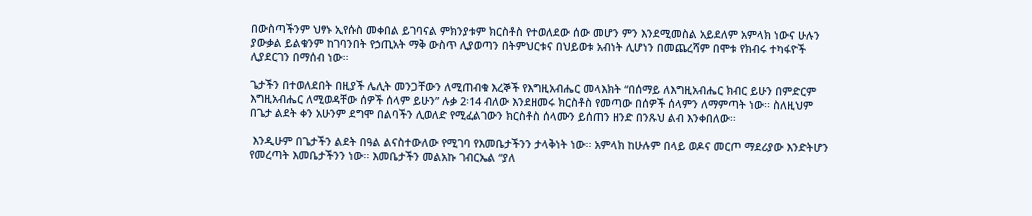በውስጣችንም ህፃኑ ኢየሱስ መቀበል ይገባናል ምክንያቱም ክርስቶስ የተወለደው ሰው መሆን ምን እንደሚመስል አይደለም አምላክ ነውና ሁሉን ያውቃል ይልቁንም ከገባንበት የኃጢአት ማቅ ውስጥ ሊያወጣን በትምህርቱና በህይወቱ አብነት ሊሆነን በመጨረሻም በሞቱ የክብሩ ተካፋዮች ሊያደርገን በማሰብ ነው፡፡

ጌታችን በተወለደበት በዚያች ሌሊት መንጋቸውን ለሚጠብቁ እረኞች የእግዚአብሔር መላእክት “በሰማይ ለእግዚአብሔር ክብር ይሁን በምድርም እግዚአብሔር ለሚወዳቸው ሰዎች ሰላም ይሁን” ሉቃ 2፡14 ብለው እንደዘመሩ ክርስቶስ የመጣው በሰዎች ሰላምን ለማምጣት ነው፡፡ ስለዚህም በጌታ ልደት ቀን አሁንም ደግሞ በልባችን ሊወለድ የሚፈልገውን ክርስቶስ ሰላሙን ይሰጠን ዘንድ በንጹህ ልብ እንቀበለው፡፡

 እንዲሁም በጌታችን ልደት በዓል ልናስተውለው የሚገባ የእመቤታችንን ታላቅነት ነው፡፡ አምላክ ከሁሉም በላይ ወዶና መርጦ ማደሪያው እንድትሆን የመረጣት እመቤታችንን ነው፡፡ እመቤታችን መልአኩ ገብርኤል “ያለ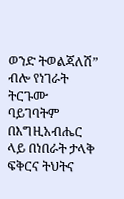ወንድ ትወልጃለሽ” ብሎ የነገራት ትርጉሙ ባይገባትም በእግዚአብሔር ላይ በነበራት ታላቅ ፍቅርና ትህትና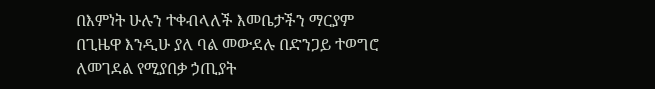በእምነት ሁሉን ተቀብላለች እመቤታችን ማርያም በጊዜዋ እንዲሁ ያለ ባል መውደሉ በድንጋይ ተወግሮ ለመገደል የሚያበቃ ኃጢያት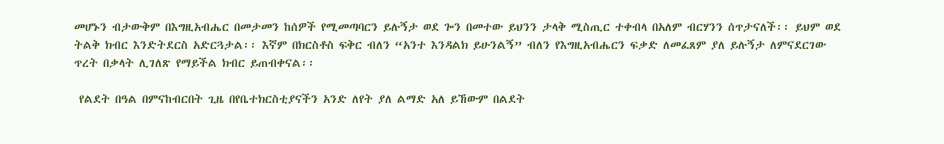መሆኑን ብታውቅም በእግዚአብሔር በመታመን ከሰዎች የሚመጣባርን ይሉኝታ ወደ ጐን በመተው ይህንን ታላቅ ሚስጢር ተቀብላ በአለም ብርሃንን ሰጥታናለች፡፡ ይህም ወደ ትልቅ ክብር እንድትደርስ አድርጓታል፡፡ እኛም በክርስቶስ ፍቅር ብለን “አንተ እንዳልክ ይሁንልኝ” ብለን የእግዚአብሔርን ፍቃድ ለመፈጸም ያለ ይሉኝታ ለምናደርገው ጥረት በቃላት ሊገለጽ የማይችል ክብር ይጠብቀናል፡፡

 የልደት በዓል በምናከብርበት ጊዜ በየቤተክርስቲያናችን አንድ ለየት ያለ ልማድ አለ ይኸውም በልደት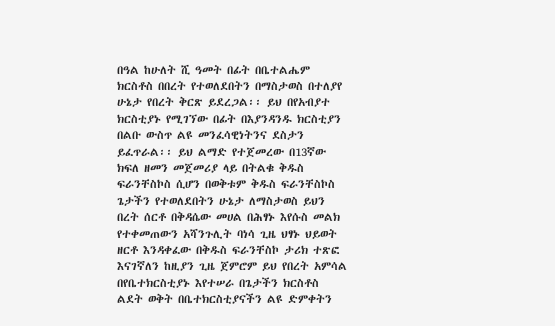በዓል ከሁለት ሺ ዓመት በፊት በቤተልሔም ክርስቶስ በበረት የተወለደበትን በማስታወስ በተለያየ ሁኔታ የበረት ቅርጽ ይደረጋል፡፡ ይህ በየአብያተ ክርስቲያኑ የሚገኘው በፊት በእያንዳንዱ ክርስቲያን በልቡ ውስጥ ልዩ መንፈሳዊነትንና ደስታን ይፈጥራል፡፡ ይህ ልማድ የተጀመረው በ13ኛው ክፍለ ዘመን መጀመሪያ ላይ በትልቁ ቅዱስ ፍራንቸስኮስ ሲሆን በወቅቱም ቅዱስ ፍራንቸስኮስ ጌታችን የተወለደበትን ሁኔታ ለማስታወስ ይህን በረት ሰርቶ በቅዳሴው መሀል በሕፃኑ እየሱስ መልክ የተቀመጠውን አሻንጉሊት ባነሳ ጊዜ ህፃኑ ህይወት ዘርቶ እንዳቀፈው በቅዱስ ፍራንቸስኮ ታሪክ ተጽፎ እናገኛለን ከዚያን ጊዜ ጀምሮም ይህ የበረት አምሳል በየቤተክርስቲያኑ እየተሠራ በጌታችን ክርስቶስ ልደት ወቅት በቤተክርስቲያናችን ልዩ ድምቀትን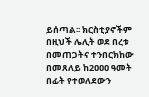ይሰጣል፡፡ ክርስቲያኖችም በዚህች ሌሊት ወደ በረቱ በመጠጋትና ተንበርክከው በመጸለይ ከ2ዐዐዐ ዓመት በፊት የተወለደውን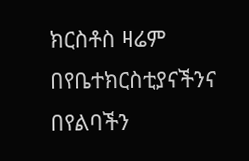ክርስቶስ ዛሬም በየቤተክርስቲያናችንና በየልባችን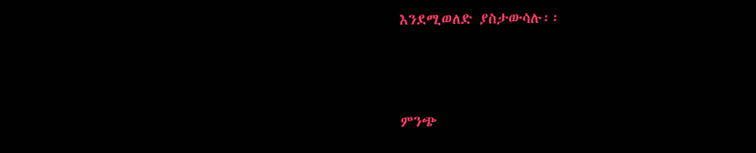እንደሚወለድ ያስታውሳሉ፡፡



ምንጭ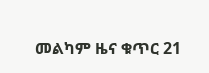መልካም ዜና ቁጥር 21